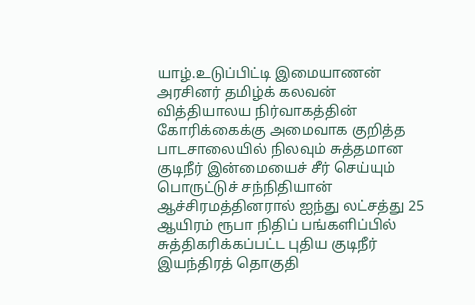யாழ்.உடுப்பிட்டி இமையாணன் அரசினர் தமிழ்க் கலவன் வித்தியாலய நிர்வாகத்தின் கோரிக்கைக்கு அமைவாக குறித்த பாடசாலையில் நிலவும் சுத்தமான குடிநீர் இன்மையைச் சீர் செய்யும் பொருட்டுச் சந்நிதியான் ஆச்சிரமத்தினரால் ஐந்து லட்சத்து 25 ஆயிரம் ரூபா நிதிப் பங்களிப்பில் சுத்திகரிக்கப்பட்ட புதிய குடிநீர் இயந்திரத் தொகுதி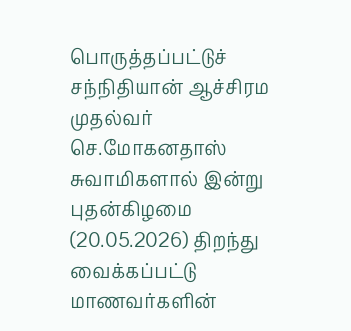பொருத்தப்பட்டுச் சந்நிதியான் ஆச்சிரம முதல்வர் செ.மோகனதாஸ் சுவாமிகளால் இன்று புதன்கிழமை (20.05.2026) திறந்து வைக்கப்பட்டு மாணவர்களின்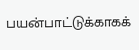பயன்பாட்டுக்காகக்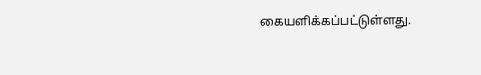கையளிக்கப்பட்டுள்ளது.